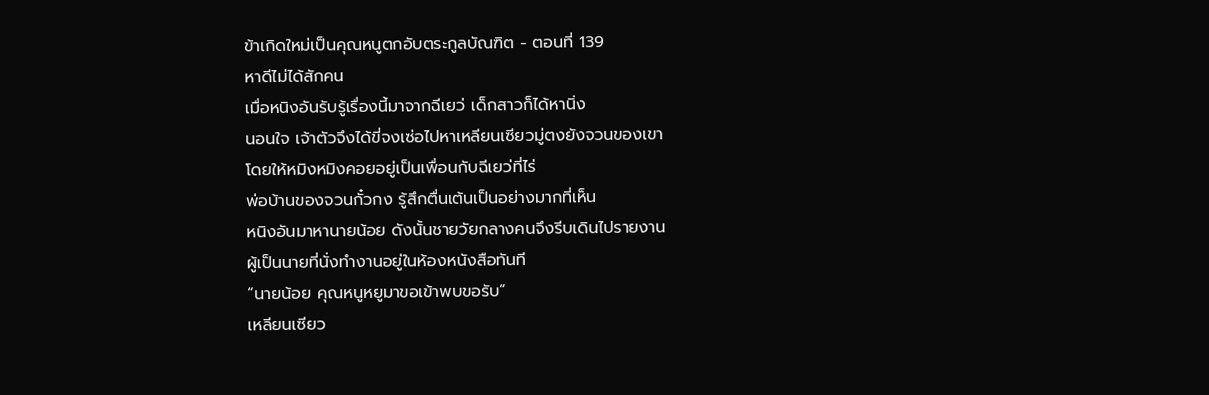ข้าเกิดใหม่เป็นคุณหนูตกอับตระกูลบัณฑิต - ตอนที่ 139
หาดีไม่ได้สักคน
เมื่อหนิงอันรับรู้เรื่องนี้มาจากฉีเยว่ เด็กสาวก็ได้หานิ่ง
นอนใจ เจ้าตัวจึงได้ขี่จงเซ่อไปหาเหลียนเซียวมู่ตงยังจวนของเขา
โดยให้หมิงหมิงคอยอยู่เป็นเพื่อนกับฉีเยว่ที่ไร่
พ่อบ้านของจวนกั๋วกง รู้สึกตื่นเต้นเป็นอย่างมากที่เห็น
หนิงอันมาหานายน้อย ดังนั้นชายวัยกลางคนจึงรีบเดินไปรายงาน
ผู้เป็นนายที่นั่งทำงานอยู่ในห้องหนังสือทันที
“นายน้อย คุณหนูหยูมาขอเข้าพบขอรับ”
เหลียนเซียว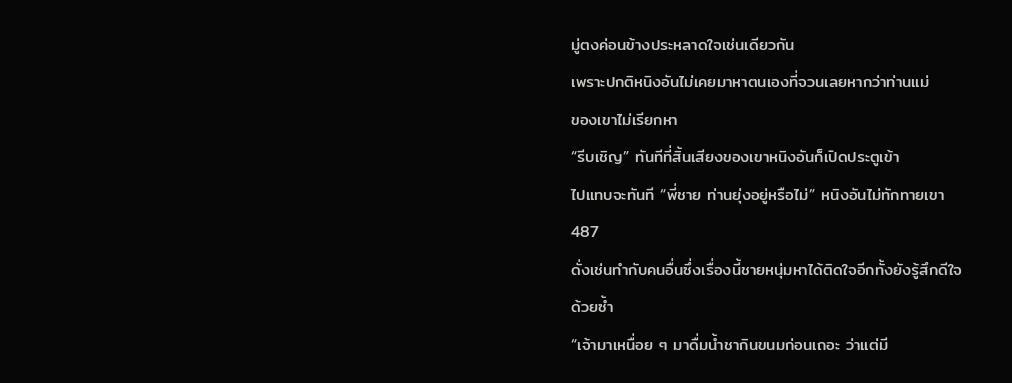มู่ตงค่อนข้างประหลาดใจเช่นเดียวกัน
เพราะปกติหนิงอันไม่เคยมาหาตนเองที่จวนเลยหากว่าท่านแม่
ของเขาไม่เรียกหา
“รีบเชิญ” ทันทีที่สิ้นเสียงของเขาหนิงอันก็เปิดประตูเข้า
ไปแทบจะทันที “พี่ชาย ท่านยุ่งอยู่หรือไม่” หนิงอันไม่ทักทายเขา
487
ดั่งเช่นทำกับคนอื่นซึ่งเรื่องนี้ชายหนุ่มหาได้ติดใจอีกทั้งยังรู้สึกดีใจ
ด้วยซํ้า
“เจ้ามาเหนื่อย ๆ มาดื่มนํ้าชากินขนมก่อนเถอะ ว่าแต่มี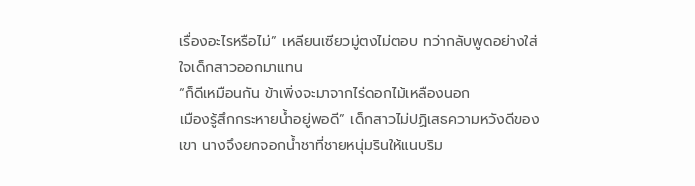เรื่องอะไรหรือไม่” เหลียนเซียวมู่ตงไม่ตอบ ทว่ากลับพูดอย่างใส่
ใจเด็กสาวออกมาแทน
“ก็ดีเหมือนกัน ข้าเพิ่งจะมาจากไร่ดอกไม้เหลืองนอก
เมืองรู้สึกกระหายนํ้าอยู่พอดี” เด็กสาวไม่ปฏิเสธความหวังดีของ
เขา นางจึงยกจอกนํ้าชาที่ชายหนุ่มรินให้แนบริม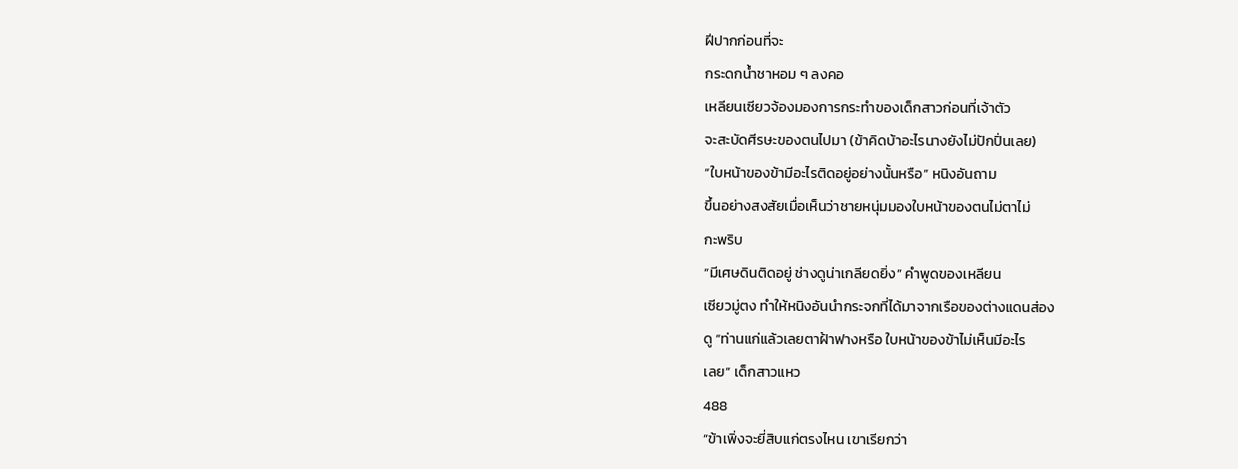ฝีปากก่อนที่จะ
กระดกนํ้าชาหอม ๆ ลงคอ
เหลียนเซียวจ้องมองการกระทำของเด็กสาวก่อนที่เจ้าตัว
จะสะบัดศีรษะของตนไปมา (ข้าคิดบ้าอะไรนางยังไม่ปักปิ่นเลย)
“ใบหน้าของข้ามีอะไรติดอยู่อย่างนั้นหรือ” หนิงอันถาม
ขึ้นอย่างสงสัยเมื่อเห็นว่าชายหนุ่มมองใบหน้าของตนไม่ตาไม่
กะพริบ
“มีเศษดินติดอยู่ ช่างดูน่าเกลียดยิ่ง” คำพูดของเหลียน
เซียวมู่ตง ทำให้หนิงอันนำกระจกที่ได้มาจากเรือของต่างแดนส่อง
ดู “ท่านแก่แล้วเลยตาฝ้าฟางหรือ ใบหน้าของข้าไม่เห็นมีอะไร
เลย” เด็กสาวแหว
488
“ข้าเพิ่งจะยี่สิบแก่ตรงไหน เขาเรียกว่า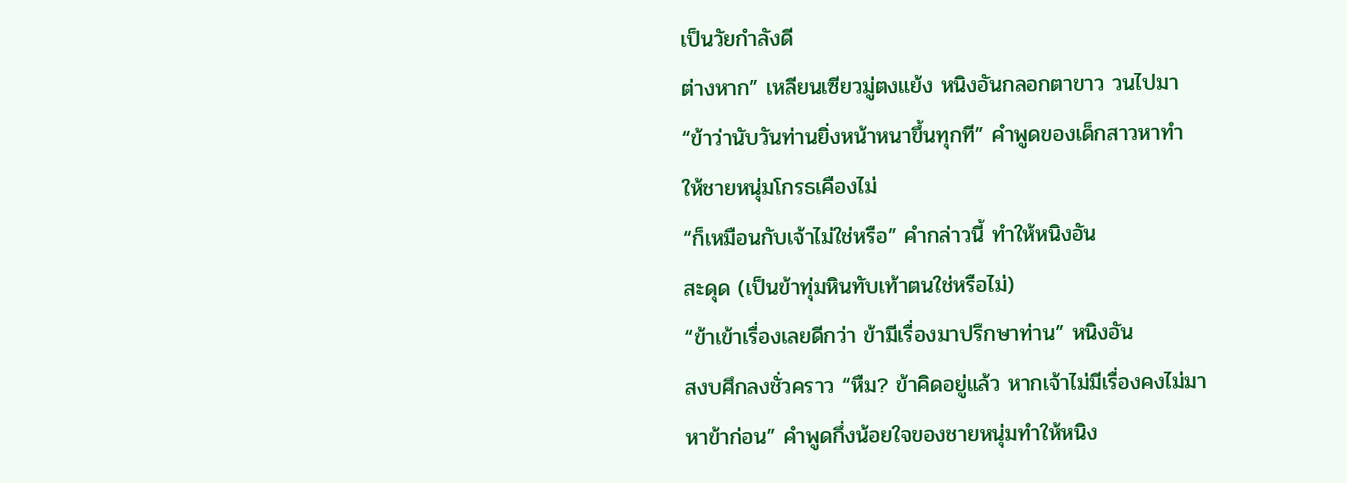เป็นวัยกำลังดี
ต่างหาก” เหลียนเซียวมู่ตงแย้ง หนิงอันกลอกตาขาว วนไปมา
“ข้าว่านับวันท่านยิ่งหน้าหนาขึ้นทุกที” คำพูดของเด็กสาวหาทำ
ให้ชายหนุ่มโกรธเคืองไม่
“ก็เหมือนกับเจ้าไม่ใช่หรือ” คำกล่าวนี้ ทำให้หนิงอัน
สะดุด (เป็นข้าทุ่มหินทับเท้าตนใช่หรือไม่)
“ข้าเข้าเรื่องเลยดีกว่า ข้ามีเรื่องมาปรึกษาท่าน” หนิงอัน
สงบศึกลงชั่วคราว “หืม? ข้าคิดอยู่แล้ว หากเจ้าไม่มีเรื่องคงไม่มา
หาข้าก่อน” คำพูดกึ่งน้อยใจของชายหนุ่มทำให้หนิง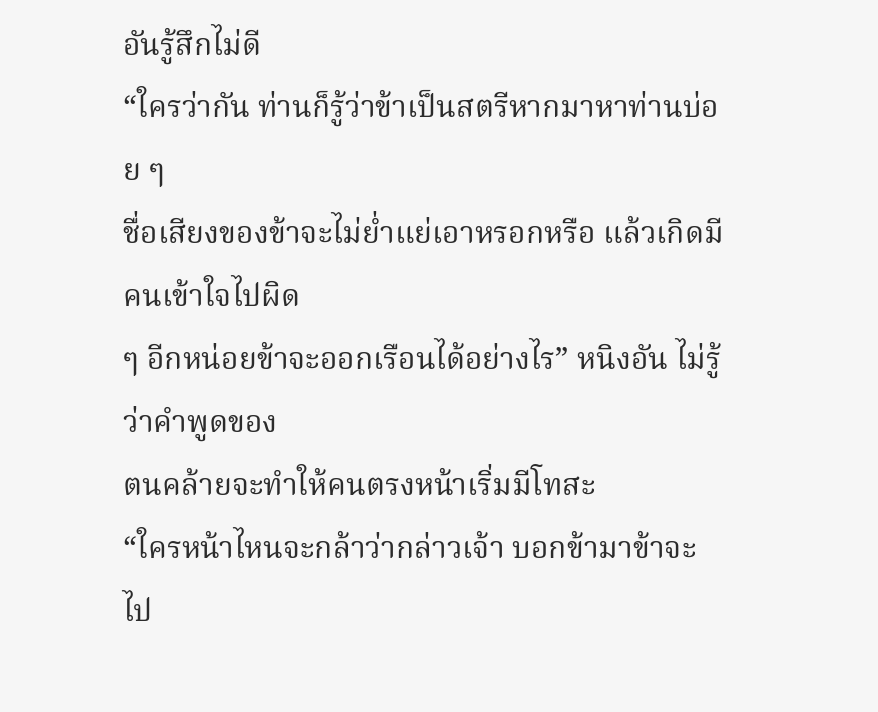อันรู้สึกไม่ดี
“ใครว่ากัน ท่านก็รู้ว่าข้าเป็นสตรีหากมาหาท่านบ่อย ๆ
ชื่อเสียงของข้าจะไม่ยํ่าแย่เอาหรอกหรือ แล้วเกิดมีคนเข้าใจไปผิด
ๆ อีกหน่อยข้าจะออกเรือนได้อย่างไร” หนิงอัน ไม่รู้ว่าคำพูดของ
ตนคล้ายจะทำให้คนตรงหน้าเริ่มมีโทสะ
“ใครหน้าไหนจะกล้าว่ากล่าวเจ้า บอกข้ามาข้าจะไป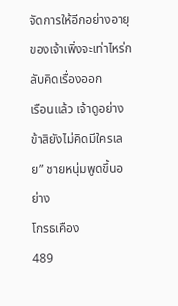จัดการให้อีกอย่างอายุของเจ้าเพิ่งจะเท่าไหร่กลับคิดเรื่องออก
เรือนแล้ว เจ้าดูอย่างข้าสิยังไม่คิดมีใครเลย” ชายหนุ่มพูดขึ้นอย่าง
โกรธเคือง
489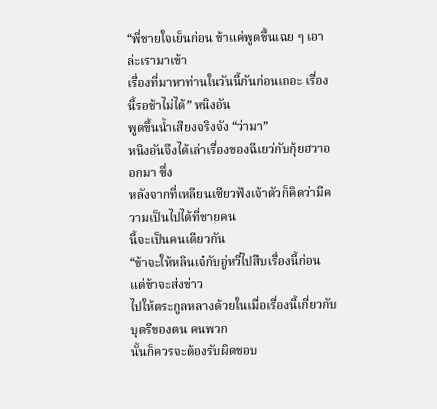“พี่ชายใจเย็นก่อน ข้าแค่พูดขึ้นเฉย ๆ เอาล่ะเรามาเข้า
เรื่องที่มาหาท่านในวันนี้กันก่อนเถอะ เรื่องนี้รอช้าไม่ได้” หนิงอัน
พูดขึ้นนํ้าเสียงจริงจัง “ว่ามา”
หนิงอันจึงได้เล่าเรื่องของฉีเยว่กับกุ้ยฮวาออกมา ซึ่ง
หลังจากที่เหลียนเซียวฟังเจ้าตัวก็คิดว่ามีความเป็นไปได้ที่ชายคน
นี้จะเป็นคนเดียวกัน
“ข้าจะให้หลินเจ๋กับอู่หวี่ไปสืบเรื่องนี้ก่อน แต่ข้าจะส่งข่าว
ไปให้ตระกูลหลางด้วยในเมื่อเรื่องนี้เกี่ยวกับบุตรีของตน คนพวก
นั้นก็ควรจะต้องรับผิดชอบ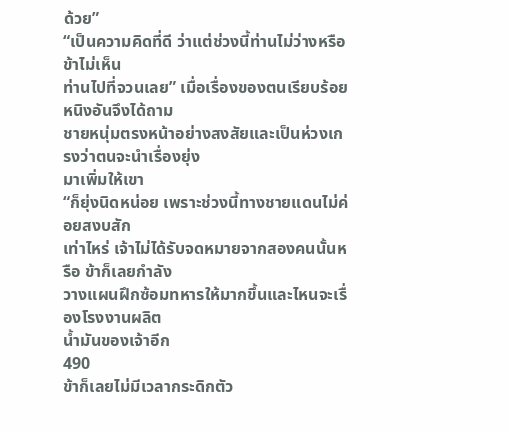ด้วย”
“เป็นความคิดที่ดี ว่าแต่ช่วงนี้ท่านไม่ว่างหรือ ข้าไม่เห็น
ท่านไปที่จวนเลย” เมื่อเรื่องของตนเรียบร้อย หนิงอันจึงได้ถาม
ชายหนุ่มตรงหน้าอย่างสงสัยและเป็นห่วงเกรงว่าตนจะนำเรื่องยุ่ง
มาเพิ่มให้เขา
“ก็ยุ่งนิดหน่อย เพราะช่วงนี้ทางชายแดนไม่ค่อยสงบสัก
เท่าไหร่ เจ้าไม่ได้รับจดหมายจากสองคนนั้นหรือ ข้าก็เลยกำลัง
วางแผนฝึกซ้อมทหารให้มากขึ้นและไหนจะเรื่องโรงงานผลิต
นํ้ามันของเจ้าอีก
490
ข้าก็เลยไม่มีเวลากระดิกตัว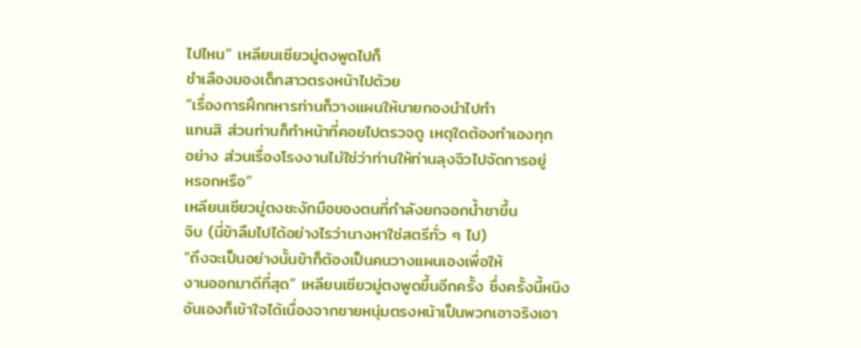ไปไหน” เหลียนเซียวมู่ตงพูดไปก็
ชำเลืองมองเด็กสาวตรงหน้าไปด้วย
“เรื่องการฝึกทหารท่านก็วางแผนให้นายกองนำไปทำ
แทนสิ ส่วนท่านก็ทำหน้าที่คอยไปตรวจดู เหตุใดต้องทำเองทุก
อย่าง ส่วนเรื่องโรงงานไม่ใช่ว่าท่านให้ท่านลุงจิวไปจัดการอยู่
หรอกหรือ”
เหลียนเซียวมู่ตงชะงักมือของตนที่กำลังยกจอกนํ้าชาขึ้น
จิบ (นี่ข้าลืมไปได้อย่างไรว่านางหาใช่สตรีทั่ว ๆ ไป)
“ถึงจะเป็นอย่างนั้นข้าก็ต้องเป็นคนวางแผนเองเพื่อให้
งานออกมาดีที่สุด” เหลียนเซียวมู่ตงพูดขึ้นอีกครั้ง ซึ่งครั้งนี้หนิง
อันเองก็เข้าใจได้เนื่องจากชายหนุ่มตรงหน้าเป็นพวกเอาจริงเอา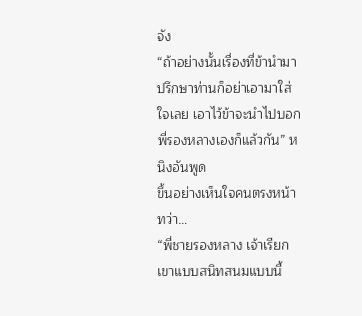จัง
“ถ้าอย่างนั้นเรื่องที่ข้านำมาปรึกษาท่านก็อย่าเอามาใส่
ใจเลย เอาไว้ข้าจะนำไปบอกพี่รองหลางเองก็แล้วกัน” หนิงอันพูด
ขึ้นอย่างเห็นใจคนตรงหน้า
ทว่า…
“พี่ชายรองหลาง เจ้าเรียกเขาแบบสนิทสนมแบบนี้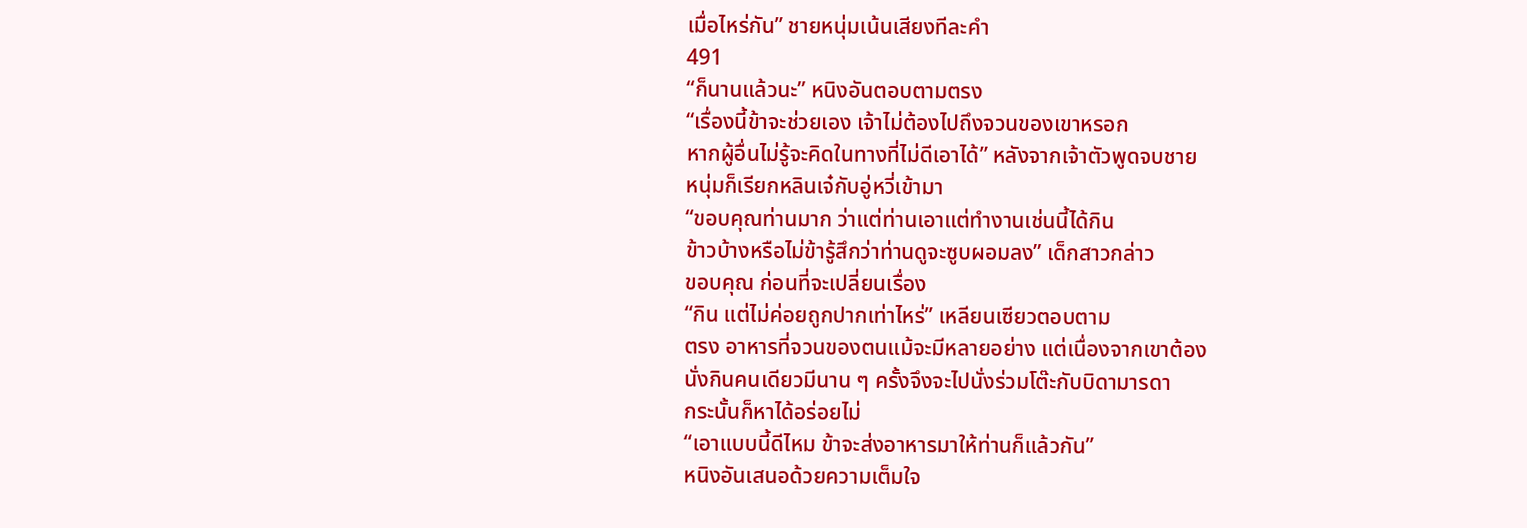เมื่อไหร่กัน” ชายหนุ่มเน้นเสียงทีละคำ
491
“ก็นานแล้วนะ” หนิงอันตอบตามตรง
“เรื่องนี้ข้าจะช่วยเอง เจ้าไม่ต้องไปถึงจวนของเขาหรอก
หากผู้อื่นไม่รู้จะคิดในทางที่ไม่ดีเอาได้” หลังจากเจ้าตัวพูดจบชาย
หนุ่มก็เรียกหลินเจ๋กับอู่หวี่เข้ามา
“ขอบคุณท่านมาก ว่าแต่ท่านเอาแต่ทำงานเช่นนี้ได้กิน
ข้าวบ้างหรือไม่ข้ารู้สึกว่าท่านดูจะซูบผอมลง” เด็กสาวกล่าว
ขอบคุณ ก่อนที่จะเปลี่ยนเรื่อง
“กิน แต่ไม่ค่อยถูกปากเท่าไหร่” เหลียนเซียวตอบตาม
ตรง อาหารที่จวนของตนแม้จะมีหลายอย่าง แต่เนื่องจากเขาต้อง
นั่งกินคนเดียวมีนาน ๆ ครั้งจึงจะไปนั่งร่วมโต๊ะกับบิดามารดา
กระนั้นก็หาได้อร่อยไม่
“เอาแบบนี้ดีไหม ข้าจะส่งอาหารมาให้ท่านก็แล้วกัน”
หนิงอันเสนอด้วยความเต็มใจ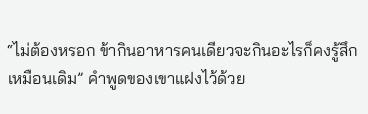“ไม่ต้องหรอก ข้ากินอาหารคนเดียวจะกินอะไรก็คงรู้สึก
เหมือนเดิม” คำพูดของเขาแฝงไว้ด้วย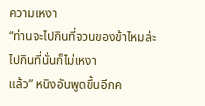ความเหงา
“ท่านจะไปกินที่จวนของข้าไหมล่ะ ไปกินที่นั่นก็ไม่เหงา
แล้ว” หนิงอันพูดขึ้นอีกค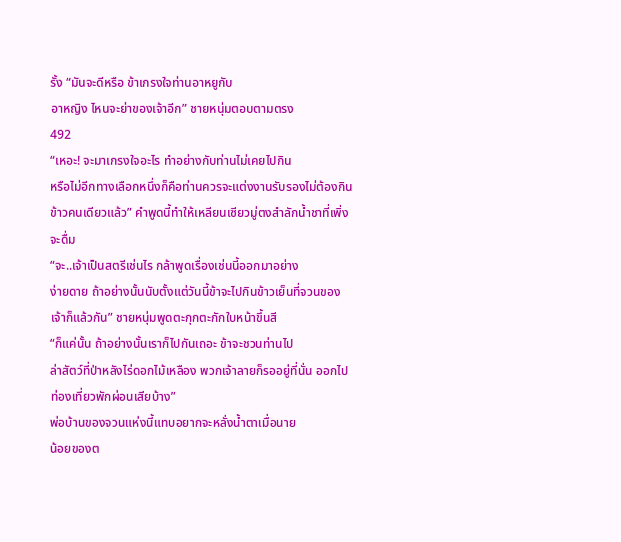รั้ง “มันจะดีหรือ ข้าเกรงใจท่านอาหยูกับ
อาหญิง ไหนจะย่าของเจ้าอีก” ชายหนุ่มตอบตามตรง
492
“เหอะ! จะมาเกรงใจอะไร ทำอย่างกับท่านไม่เคยไปกิน
หรือไม่อีกทางเลือกหนึ่งก็คือท่านควรจะแต่งงานรับรองไม่ต้องกิน
ข้าวคนเดียวแล้ว” คำพูดนี้ทำให้เหลียนเซียวมู่ตงสำลักนํ้าชาที่เพิ่ง
จะดื่ม
“จะ..เจ้าเป็นสตรีเช่นไร กล้าพูดเรื่องเช่นนี้ออกมาอย่าง
ง่ายดาย ถ้าอย่างนั้นนับตั้งแต่วันนี้ข้าจะไปกินข้าวเย็นที่จวนของ
เจ้าก็แล้วกัน” ชายหนุ่มพูดตะกุกตะกักใบหน้าขึ้นสี
“ก็แค่นั้น ถ้าอย่างนั้นเราก็ไปกันเถอะ ข้าจะชวนท่านไป
ล่าสัตว์ที่ป่าหลังไร่ดอกไม้เหลือง พวกเจ้าลายก็รออยู่ที่นั่น ออกไป
ท่องเที่ยวพักผ่อนเสียบ้าง”
พ่อบ้านของจวนแห่งนี้แทบอยากจะหลั่งนํ้าตาเมื่อนาย
น้อยของต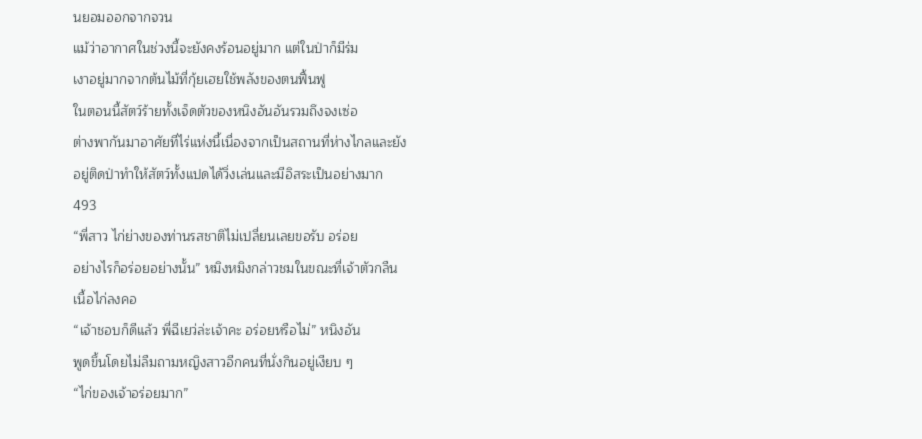นยอมออกจากจวน
แม้ว่าอากาศในช่วงนี้จะยังคงร้อนอยู่มาก แต่ในป่าก็มีร่ม
เงาอยู่มากจากต้นไม้ที่กุ้ยเฮยใช้พลังของตนฟื้นฟู
ในตอนนี้สัตว์ร้ายทั้งเจ็ดตัวของหนิงอันอันรวมถึงจงเซ่อ
ต่างพากันมาอาศัยที่ไร่แห่งนี้เนื่องจากเป็นสถานที่ห่างไกลและยัง
อยู่ติดป่าทำให้สัตว์ทั้งแปดได้วิ่งเล่นและมีอิสระเป็นอย่างมาก
493
“พี่สาว ไก่ย่างของท่านรสชาติไม่เปลี่ยนเลยขอรับ อร่อย
อย่างไรก็อร่อยอย่างนั้น” หมิงหมิงกล่าวชมในขณะที่เจ้าตัวกลืน
เนื้อไก่ลงคอ
“เจ้าชอบก็ดีแล้ว พี่ฉีเยว่ล่ะเจ้าคะ อร่อยหรือไม่” หนิงอัน
พูดขึ้นโดยไม่ลืมถามหญิงสาวอีกคนที่นั่งกินอยู่เงียบ ๆ
“ไก่ของเจ้าอร่อยมาก”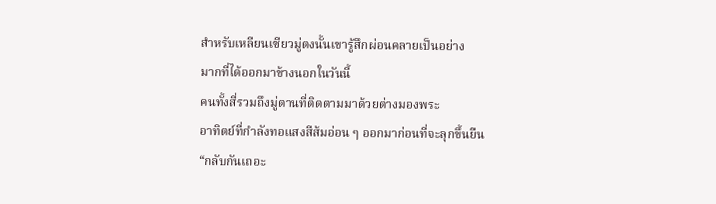สำหรับเหลียนเซียวมู่ตงนั้นเขารู้สึกผ่อนคลายเป็นอย่าง
มากที่ได้ออกมาข้างนอกในวันนี้
คนทั้งสี่รวมถึงมู่ตานที่ติดตามมาด้วยต่างมองพระ
อาทิตย์ที่กำลังทอแสงสีส้มอ่อน ๆ ออกมาก่อนที่จะลุกขึ้นยืน
“กลับกันเถอะ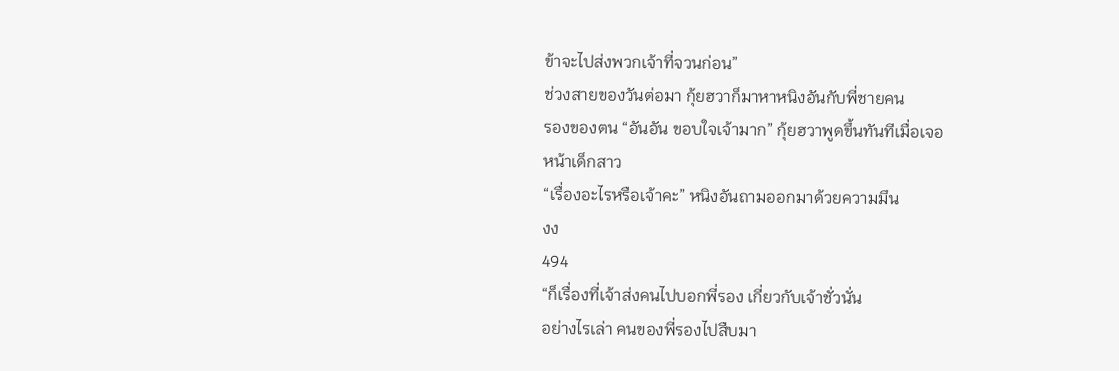ข้าจะไปส่งพวกเจ้าที่จวนก่อน”
ช่วงสายของวันต่อมา กุ้ยฮวาก็มาหาหนิงอันกับพี่ชายคน
รองของตน “อันอัน ขอบใจเจ้ามาก” กุ้ยฮวาพูดขึ้นทันทีเมื่อเจอ
หน้าเด็กสาว
“เรื่องอะไรหรือเจ้าคะ” หนิงอันถามออกมาด้วยความมึน
งง
494
“ก็เรื่องที่เจ้าส่งคนไปบอกพี่รอง เกี่ยวกับเจ้าชั่วนั่น
อย่างไรเล่า คนของพี่รองไปสืบมา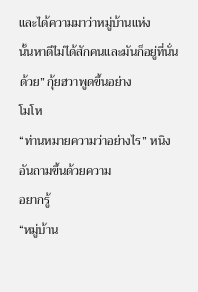และได้ความมาว่าหมู่บ้านแห่ง
นั้นหาดีไม่ได้สักคนและมันก็อยู่ที่นั่นด้วย” กุ้ยฮวาพูดขึ้นอย่าง
โมโห
“ท่านหมายความว่าอย่างไร” หนิงอันถามขึ้นด้วยความ
อยากรู้
“หมู่บ้าน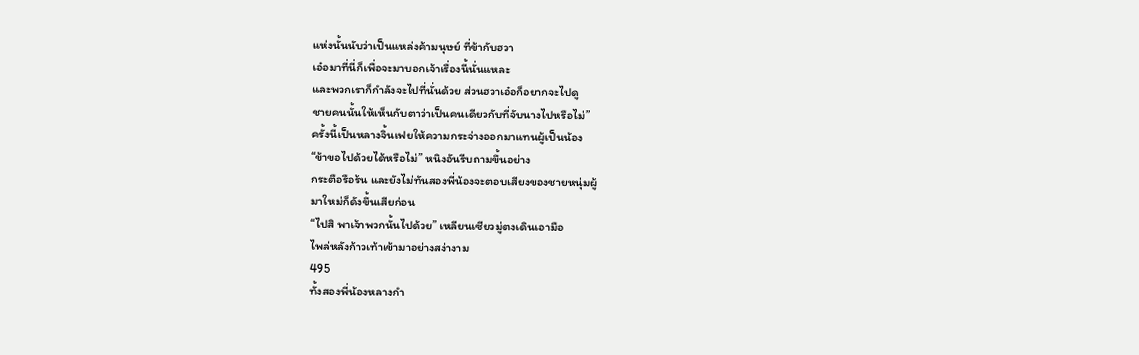แห่งนั้นนับว่าเป็นแหล่งค้ามนุษย์ ที่ข้ากับฮวา
เอ๋อมาที่นี่ก็เพื่อจะมาบอกเจ้าเรื่องนี้นั่นแหละ
และพวกเราก็กำลังจะไปที่นั่นด้วย ส่วนฮวาเอ๋อก็อยากจะไปดู
ชายคนนั้นให้เห็นกับตาว่าเป็นคนเดียวกับที่จับนางไปหรือไม่”
ครั้งนี้เป็นหลางจิ้นเฟยให้ความกระจ่างออกมาแทนผู้เป็นน้อง
“ข้าขอไปด้วยได้หรือไม่” หนิงอันรีบถามขึ้นอย่าง
กระตือรือร้น และยังไม่ทันสองพี่น้องจะตอบเสียงของชายหนุ่มผู้
มาใหม่ก็ดังขึ้นเสียก่อน
“ไปสิ พาเจ้าพวกนั้นไปด้วย” เหลียนเซียวมู่ตงเดินเอามือ
ไพล่หลังก้าวเท้าเข้ามาอย่างสง่างาม
495
ทั้งสองพี่น้องหลางกำ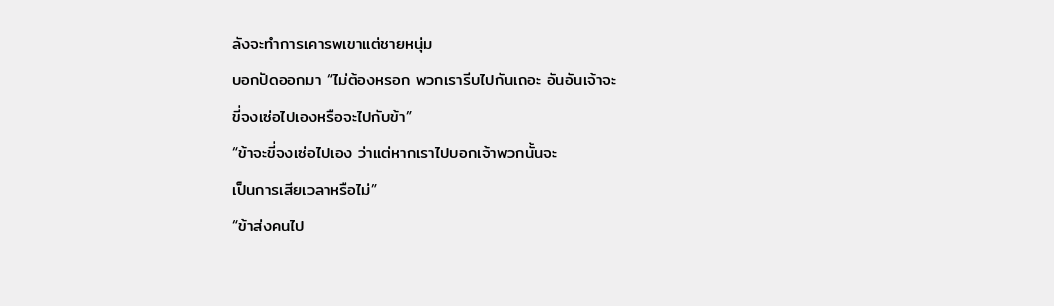ลังจะทำการเคารพเขาแต่ชายหนุ่ม
บอกปัดออกมา “ไม่ต้องหรอก พวกเรารีบไปกันเถอะ อันอันเจ้าจะ
ขี่จงเซ่อไปเองหรือจะไปกับข้า”
“ข้าจะขี่จงเซ่อไปเอง ว่าแต่หากเราไปบอกเจ้าพวกนั้นจะ
เป็นการเสียเวลาหรือไม่”
“ข้าส่งคนไป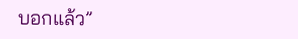บอกแล้ว”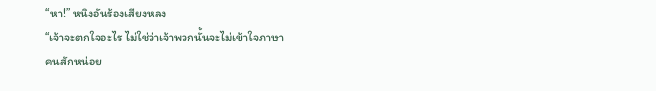“หา!” หนิงอันร้องเสียงหลง
“เจ้าจะตกใจอะไร ไม่ใช่ว่าเจ้าพวกนั้นจะไม่เข้าใจภาษา
คนสักหน่อย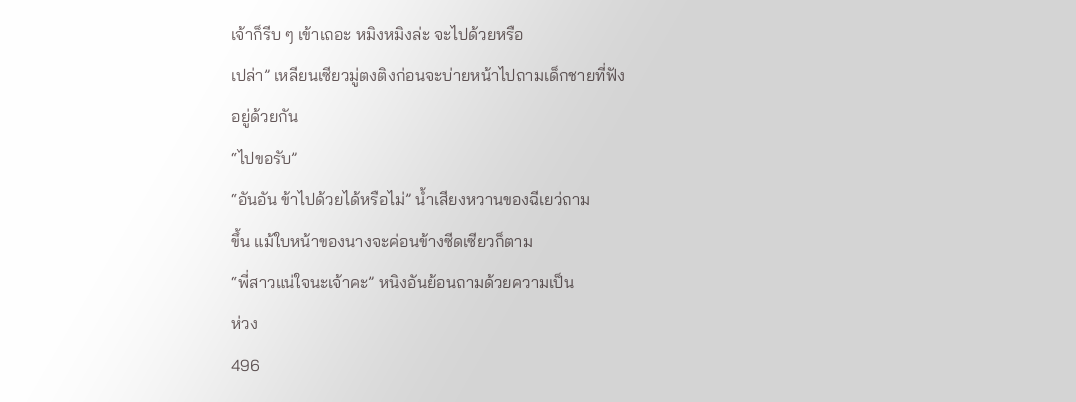เจ้าก็รีบ ๆ เข้าเถอะ หมิงหมิงล่ะ จะไปด้วยหรือ
เปล่า” เหลียนเซียวมู่ตงติงก่อนจะบ่ายหน้าไปถามเด็กชายที่ฟัง
อยู่ด้วยกัน
“ไปขอรับ”
“อันอัน ข้าไปด้วยได้หรือไม่” นํ้าเสียงหวานของฉีเยว่ถาม
ขึ้น แม้ใบหน้าของนางจะค่อนข้างซีดเซียวก็ตาม
“พี่สาวแน่ใจนะเจ้าคะ” หนิงอันย้อนถามด้วยความเป็น
ห่วง
496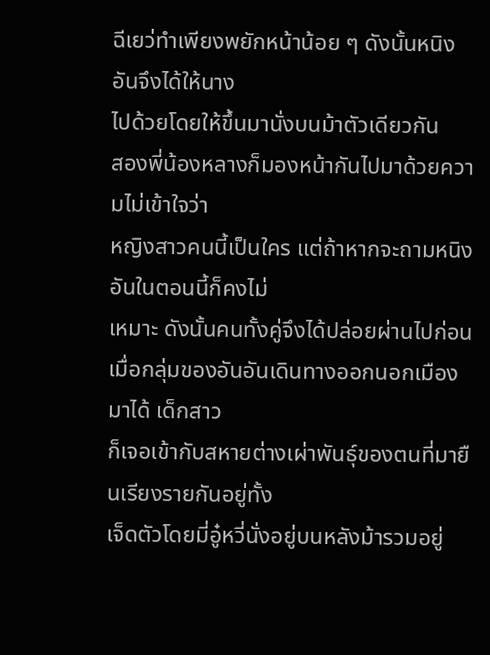ฉีเยว่ทำเพียงพยักหน้าน้อย ๆ ดังนั้นหนิงอันจึงได้ให้นาง
ไปด้วยโดยให้ขึ้นมานั่งบนม้าตัวเดียวกัน
สองพี่น้องหลางก็มองหน้ากันไปมาด้วยความไม่เข้าใจว่า
หญิงสาวคนนี้เป็นใคร แต่ถ้าหากจะถามหนิงอันในตอนนี้ก็คงไม่
เหมาะ ดังนั้นคนทั้งคู่จึงได้ปล่อยผ่านไปก่อน
เมื่อกลุ่มของอันอันเดินทางออกนอกเมืองมาได้ เด็กสาว
ก็เจอเข้ากับสหายต่างเผ่าพันธุ์ของตนที่มายืนเรียงรายกันอยู่ทั้ง
เจ็ดตัวโดยมี่อู๋หวี่นั่งอยู่บนหลังม้ารวมอยู่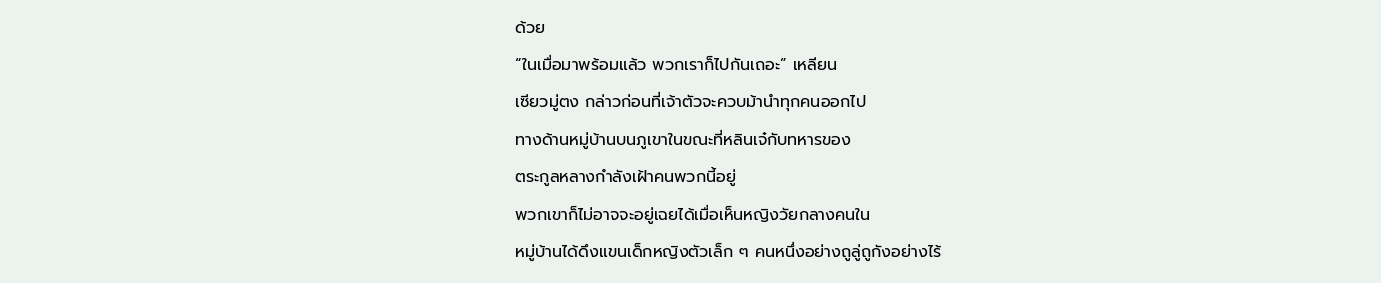ด้วย
“ในเมื่อมาพร้อมแล้ว พวกเราก็ไปกันเถอะ” เหลียน
เซียวมู่ตง กล่าวก่อนที่เจ้าตัวจะควบม้านำทุกคนออกไป
ทางด้านหมู่บ้านบนภูเขาในขณะที่หลินเจ๋กับทหารของ
ตระกูลหลางกำลังเฝ้าคนพวกนี้อยู่
พวกเขาก็ไม่อาจจะอยู่เฉยได้เมื่อเห็นหญิงวัยกลางคนใน
หมู่บ้านได้ดึงแขนเด็กหญิงตัวเล็ก ๆ คนหนึ่งอย่างถูลู่ถูกังอย่างไร้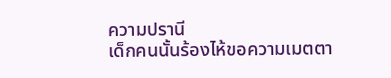ความปรานี
เด็กคนนั้นร้องไห้ขอความเมตตา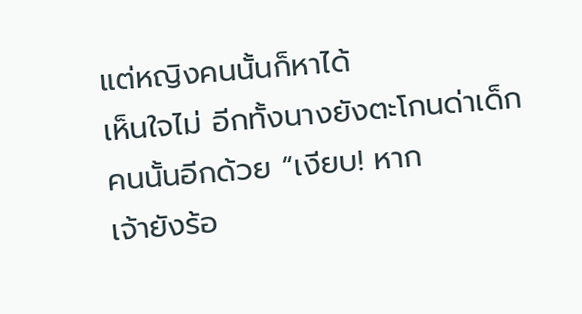แต่หญิงคนนั้นก็หาได้
เห็นใจไม่ อีกทั้งนางยังตะโกนด่าเด็กคนนั้นอีกด้วย “เงียบ! หาก
เจ้ายังร้อ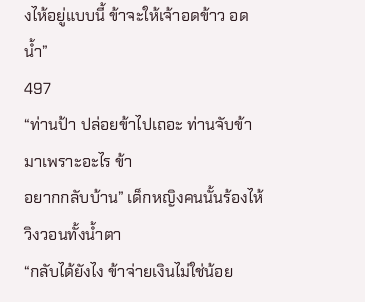งไห้อยู่แบบนี้ ข้าจะให้เจ้าอดข้าว อดนํ้า”
497
“ท่านป้า ปล่อยข้าไปเถอะ ท่านจับข้ามาเพราะอะไร ข้า
อยากกลับบ้าน” เด็กหญิงคนนั้นร้องไห้วิงวอนทั้งนํ้าตา
“กลับได้ยังไง ข้าจ่ายเงินไม่ใช่น้อย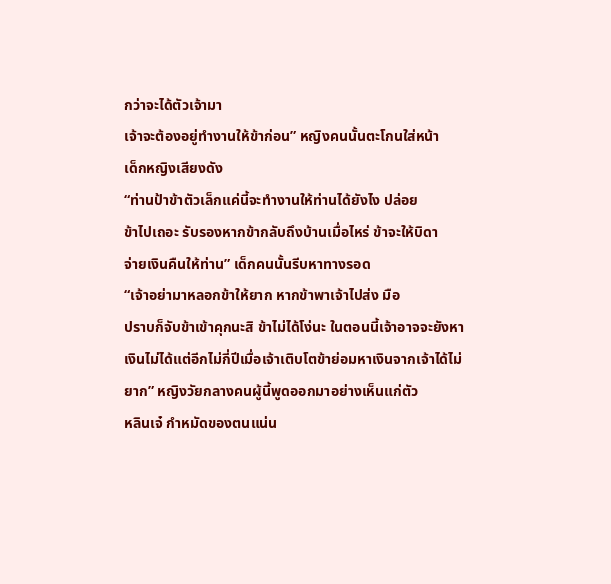กว่าจะได้ตัวเจ้ามา
เจ้าจะต้องอยู่ทำงานให้ข้าก่อน” หญิงคนนั้นตะโกนใส่หน้า
เด็กหญิงเสียงดัง
“ท่านป้าข้าตัวเล็กแค่นี้จะทำงานให้ท่านได้ยังไง ปล่อย
ข้าไปเถอะ รับรองหากข้ากลับถึงบ้านเมื่อไหร่ ข้าจะให้บิดา
จ่ายเงินคืนให้ท่าน” เด็กคนนั้นรีบหาทางรอด
“เจ้าอย่ามาหลอกข้าให้ยาก หากข้าพาเจ้าไปส่ง มือ
ปราบก็จับข้าเข้าคุกนะสิ ข้าไม่ได้โง่นะ ในตอนนี้เจ้าอาจจะยังหา
เงินไม่ได้แต่อีกไม่กี่ปีเมื่อเจ้าเติบโตข้าย่อมหาเงินจากเจ้าได้ไม่
ยาก” หญิงวัยกลางคนผู้นี้พูดออกมาอย่างเห็นแก่ตัว
หลินเจ๋ กำหมัดของตนแน่น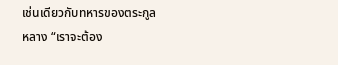เช่นเดียวกับทหารของตระกูล
หลาง “เราจะต้อง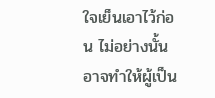ใจเย็นเอาไว้ก่อน ไม่อย่างนั้นอาจทำให้ผู้เป็น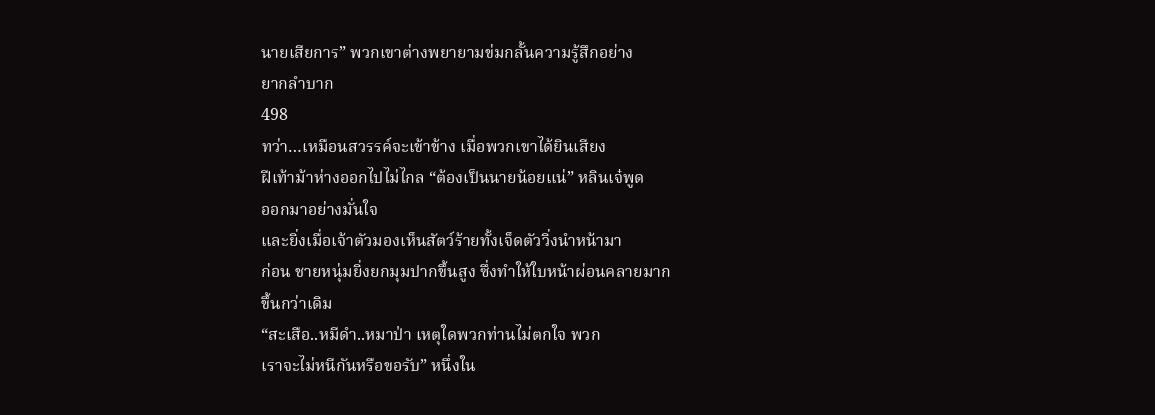นายเสียการ” พวกเขาต่างพยายามข่มกลั้นความรู้สึกอย่าง
ยากลำบาก
498
ทว่า…เหมือนสวรรค์จะเข้าข้าง เมื่อพวกเขาได้ยินเสียง
ฝีเท้าม้าห่างออกไปไม่ไกล “ต้องเป็นนายน้อยแน่” หลินเจ๋พูด
ออกมาอย่างมั่นใจ
และยิ่งเมื่อเจ้าตัวมองเห็นสัตว์ร้ายทั้งเจ็ดตัววิ่งนำหน้ามา
ก่อน ชายหนุ่มยิ่งยกมุมปากขึ้นสูง ซึ่งทำให้ใบหน้าผ่อนคลายมาก
ขึ้นกว่าเดิม
“สะเสือ..หมีดำ..หมาป่า เหตุใดพวกท่านไม่ตกใจ พวก
เราจะไม่หนีกันหรือขอรับ” หนึ่งใน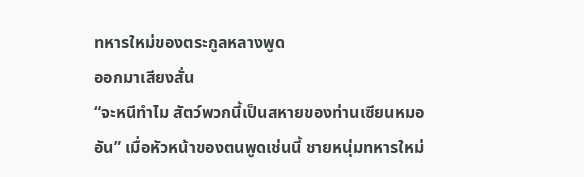ทหารใหม่ของตระกูลหลางพูด
ออกมาเสียงสั่น
“จะหนีทำไม สัตว์พวกนี้เป็นสหายของท่านเซียนหมอ
อัน” เมื่อหัวหน้าของตนพูดเช่นนี้ ชายหนุ่มทหารใหม่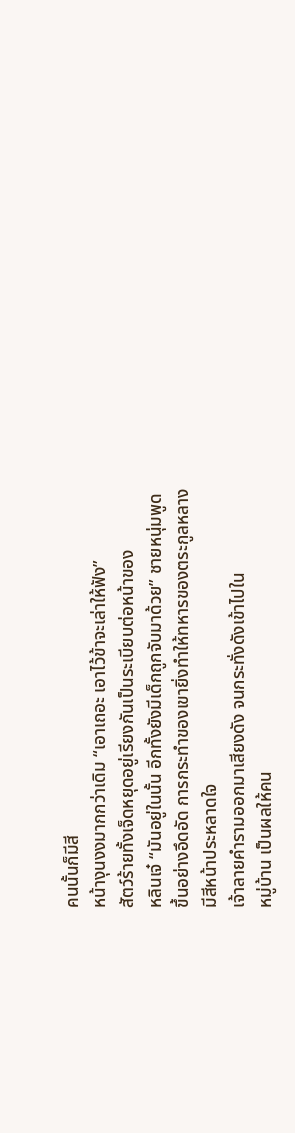คนนั้นก็มีสี
หน้างุนงงมากกว่าเดิม “เอาเถอะ เอาไว้ข้าจะเล่าให้ฟัง”
สัตว์ร้ายทั้งเจ็ดหยุดอยู่เรียงกันเป็นระเบียบต่อหน้าของ
หลินเจ๋ “มันอยู่ในนั้น อีกทั้งยังมีเด็กถูกจับมาด้วย” ชายหนุ่มพูด
ขึ้นอย่างอึดอัด การกระทำของเขายิ่งทำให้ทหารของตระกูลหลาง
มีสีหน้าประหลาดใจ
เจ้าลายคำรามออกมาเสียงดัง จนกระทั่งดังเข้าไปใน
หมู่บ้าน เป็นผลให้คน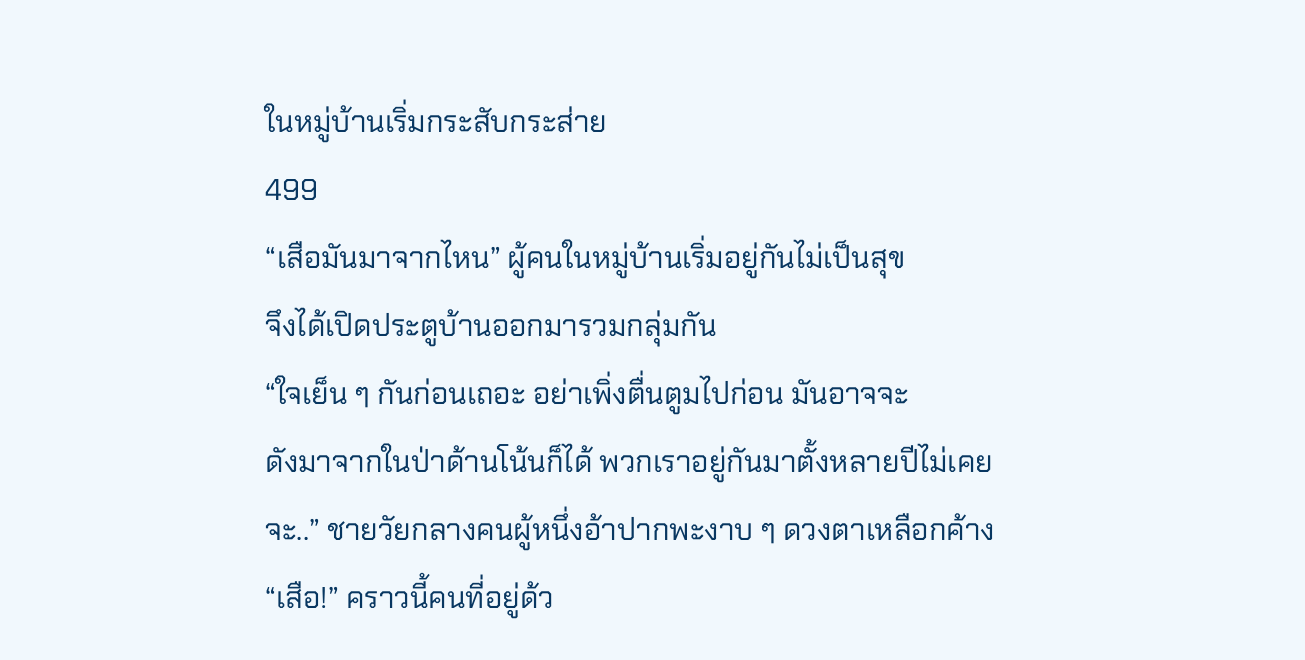ในหมู่บ้านเริ่มกระสับกระส่าย
499
“เสือมันมาจากไหน” ผู้คนในหมู่บ้านเริ่มอยู่กันไม่เป็นสุข
จึงได้เปิดประตูบ้านออกมารวมกลุ่มกัน
“ใจเย็น ๆ กันก่อนเถอะ อย่าเพิ่งตื่นตูมไปก่อน มันอาจจะ
ดังมาจากในป่าด้านโน้นก็ได้ พวกเราอยู่กันมาตั้งหลายปีไม่เคย
จะ..” ชายวัยกลางคนผู้หนึ่งอ้าปากพะงาบ ๆ ดวงตาเหลือกค้าง
“เสือ!” คราวนี้คนที่อยู่ด้ว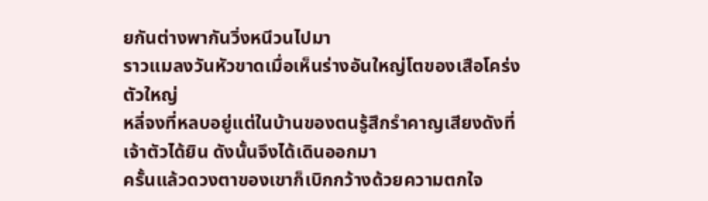ยกันต่างพากันวิ่งหนีวนไปมา
ราวแมลงวันหัวขาดเมื่อเห็นร่างอันใหญ่โตของเสือโคร่งตัวใหญ่
หลี่จงที่หลบอยู่แต่ในบ้านของตนรู้สึกรำคาญเสียงดังที่
เจ้าตัวได้ยิน ดังนั้นจึงได้เดินออกมา
ครั้นแล้วดวงตาของเขาก็เบิกกว้างด้วยความตกใจ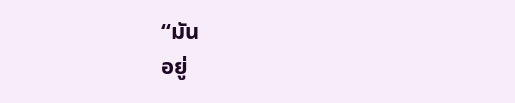“มัน
อยู่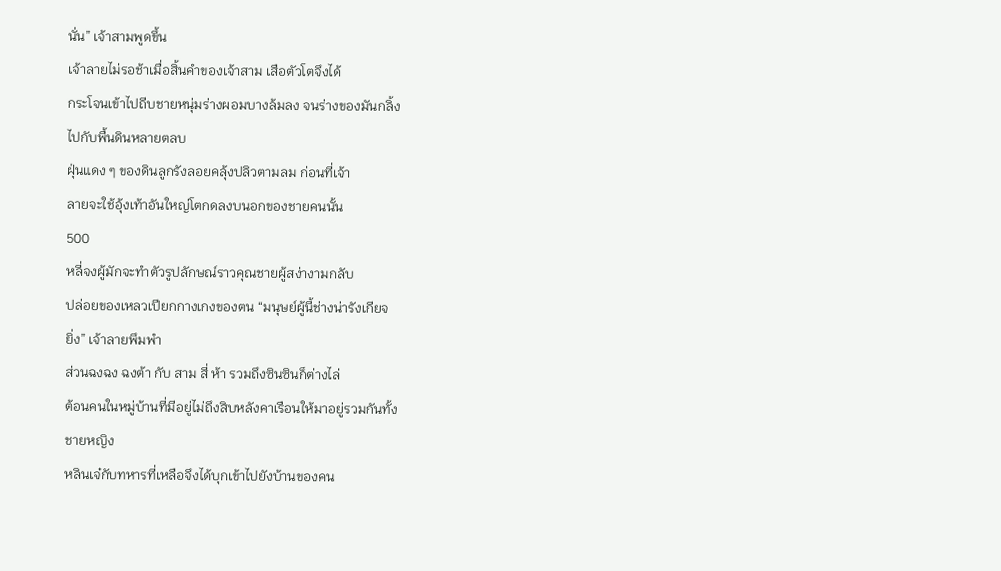นั่น” เจ้าสามพูดขึ้น
เจ้าลายไม่รอช้าเมื่อสิ้นคำของเจ้าสาม เสือตัวโตจึงได้
กระโจนเข้าไปถีบชายหนุ่มร่างผอมบางล้มลง จนร่างของมันกลิ้ง
ไปกับพื้นดินหลายตลบ
ฝุ่นแดง ๆ ของดินลูกรังลอยคลุ้งปลิวตามลม ก่อนที่เจ้า
ลายจะใช้อุ้งเท้าอันใหญ่โตกดลงบนอกของชายคนนั้น
500
หลี่จงผู้มักจะทำตัวรูปลักษณ์ราวคุณชายผู้สง่างามกลับ
ปล่อยของเหลวเปียกกางเกงของตน “มนุษย์ผู้นี้ช่างน่ารังเกียจ
ยิ่ง” เจ้าลายพึมพำ
ส่วนฉงฉง ฉงต้า กับ สาม สี่ ห้า รวมถึงซินซินก็ต่างไล่
ต้อนคนในหมู่บ้านที่มีอยู่ไม่ถึงสิบหลังคาเรือนให้มาอยู่รวมกันทั้ง
ชายหญิง
หลินเจ๋กับทหารที่เหลือจึงได้บุกเข้าไปยังบ้านของคน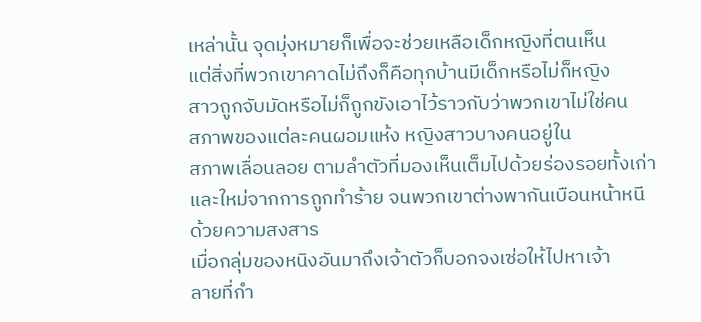เหล่านั้น จุดมุ่งหมายก็เพื่อจะช่วยเหลือเด็กหญิงที่ตนเห็น
แต่สิ่งที่พวกเขาคาดไม่ถึงก็คือทุกบ้านมีเด็กหรือไม่ก็หญิง
สาวถูกจับมัดหรือไม่ก็ถูกขังเอาไว้ราวกับว่าพวกเขาไม่ใช่คน
สภาพของแต่ละคนผอมแห้ง หญิงสาวบางคนอยู่ใน
สภาพเลื่อนลอย ตามลำตัวที่มองเห็นเต็มไปด้วยร่องรอยทั้งเก่า
และใหม่จากการถูกทำร้าย จนพวกเขาต่างพากันเบือนหน้าหนี
ด้วยความสงสาร
เมื่อกลุ่มของหนิงอันมาถึงเจ้าตัวก็บอกจงเซ่อให้ไปหาเจ้า
ลายที่กำ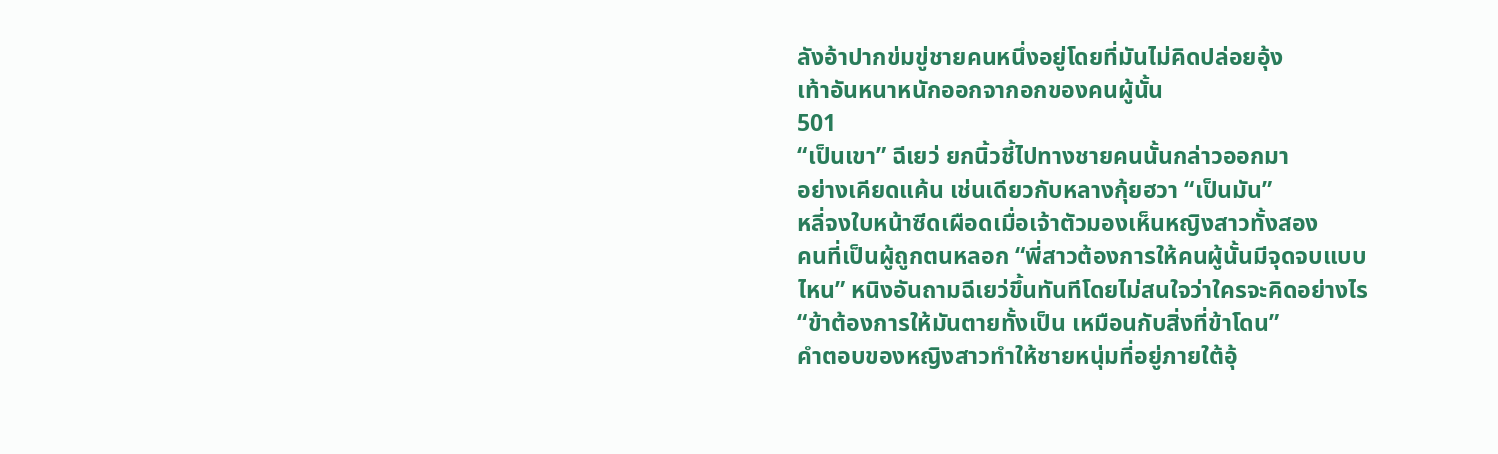ลังอ้าปากข่มขู่ชายคนหนึ่งอยู่โดยที่มันไม่คิดปล่อยอุ้ง
เท้าอันหนาหนักออกจากอกของคนผู้นั้น
501
“เป็นเขา” ฉีเยว่ ยกนิ้วชี้ไปทางชายคนนั้นกล่าวออกมา
อย่างเคียดแค้น เช่นเดียวกับหลางกุ้ยฮวา “เป็นมัน”
หลี่จงใบหน้าซีดเผือดเมื่อเจ้าตัวมองเห็นหญิงสาวทั้งสอง
คนที่เป็นผู้ถูกตนหลอก “พี่สาวต้องการให้คนผู้นั้นมีจุดจบแบบ
ไหน” หนิงอันถามฉีเยว่ขึ้นทันทีโดยไม่สนใจว่าใครจะคิดอย่างไร
“ข้าต้องการให้มันตายทั้งเป็น เหมือนกับสิ่งที่ข้าโดน”
คำตอบของหญิงสาวทำให้ชายหนุ่มที่อยู่ภายใต้อุ้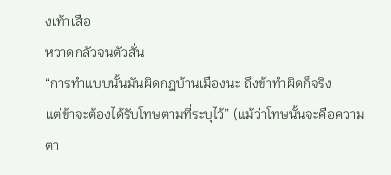งเท้าเสือ
หวาดกลัวจนตัวสั่น
“การทำแบบนั้นมันผิดกฎบ้านเมืองนะ ถึงข้าทำผิดก็จริง
แต่ข้าจะต้องได้รับโทษตามที่ระบุไว้” (แม้ว่าโทษนั้นจะคือความ
ตา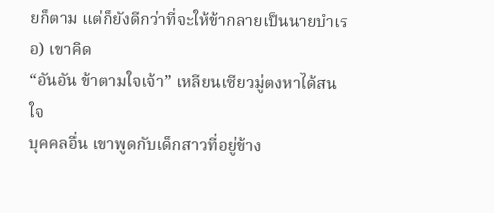ยก็ตาม แต่ก็ยังดีกว่าที่จะให้ข้ากลายเป็นนายบำเรอ) เขาคิด
“อันอัน ข้าตามใจเจ้า” เหลียนเซียวมู่ตงหาได้สนใจ
บุคคลอื่น เขาพูดกับเด็กสาวที่อยู่ข้าง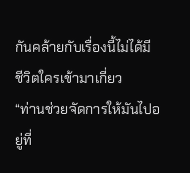กันคล้ายกับเรื่องนี้ไม่ได้มี
ชีวิตใครเข้ามาเกี่ยว
“ท่านช่วยจัดการให้มันไปอยู่ที่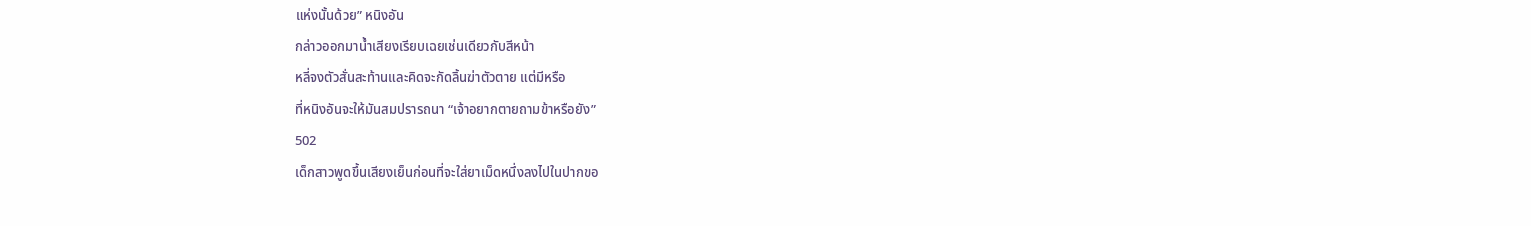แห่งนั้นด้วย” หนิงอัน
กล่าวออกมานํ้าเสียงเรียบเฉยเช่นเดียวกับสีหน้า
หลี่จงตัวสั่นสะท้านและคิดจะกัดลิ้นฆ่าตัวตาย แต่มีหรือ
ที่หนิงอันจะให้มันสมปรารถนา “เจ้าอยากตายถามข้าหรือยัง”
502
เด็กสาวพูดขึ้นเสียงเย็นก่อนที่จะใส่ยาเม็ดหนึ่งลงไปในปากขอ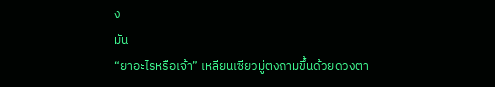ง
มัน
“ยาอะไรหรือเจ้า” เหลียนเซียวมู่ตงถามขึ้นด้วยดวงตา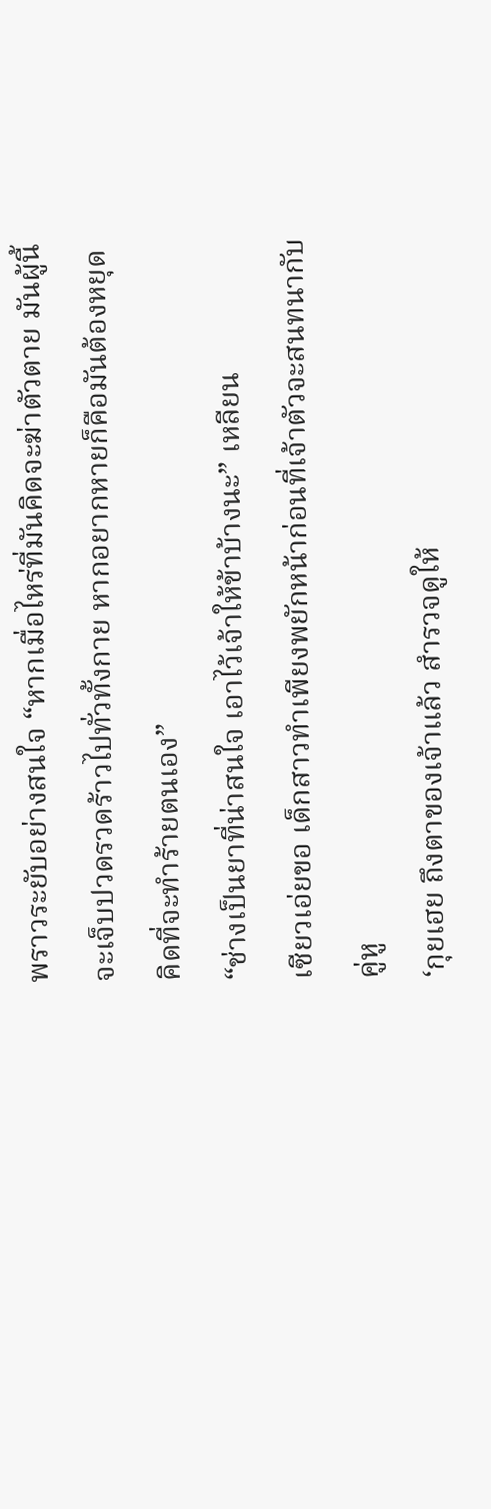พราวระยับอย่างสนใจ “หากเมื่อไหร่ที่มันคิดจะฆ่าตัวตาย มันผู้นี้
จะเจ็บปวดรวดร้าวไปทั่วทั้งกาย หากอยากหายก็คือมันต้องหยุด
คิดที่จะทำร้ายตนเอง”
“ช่างเป็นยาที่น่าสนใจ เอาไว้เจ้าให้ข้าบ้างนะ” เหลียน
เซียวเอ่ยขอ เด็กสาวทำเพียงพยักหน้าก่อนที่เจ้าตัวจะสนทนากับ
คู่หู
‘กุยเฮย ถึงตาของเจ้าแล้ว สำรวจดูให้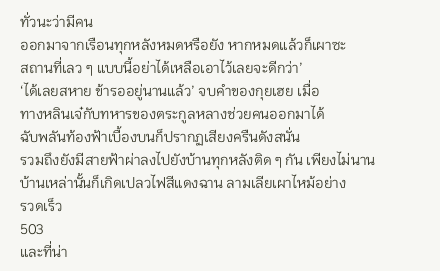ทั่วนะว่ามีคน
ออกมาจากเรือนทุกหลังหมดหรือยัง หากหมดแล้วก็เผาซะ
สถานที่เลว ๆ แบบนี้อย่าได้เหลือเอาไว้เลยจะดีกว่า’
‘ได้เลยสหาย ข้ารออยู่นานแล้ว’ จบคำของกุยเฮย เมื่อ
ทางหลินเจ๋กับทหารของตระกูลหลางช่วยคนออกมาได้
ฉับพลันท้องฟ้าเบื้องบนก็ปรากฏเสียงครืนดังสนั่น
รวมถึงยังมีสายฟ้าผ่าลงไปยังบ้านทุกหลังติด ๆ กัน เพียงไม่นาน
บ้านเหล่านั้นก็เกิดเปลวไฟสีแดงฉาน ลามเลียเผาไหม้อย่าง
รวดเร็ว
503
และที่น่า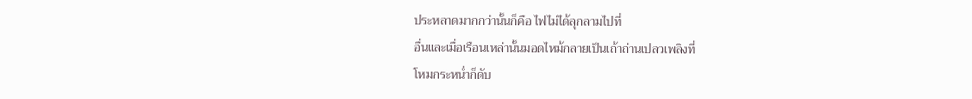ประหลาดมากกว่านั้นก็คือ ไฟไม่ได้ลุกลามไปที่
อื่นและเมื่อเรือนเหล่านั้นมอดไหม้กลายเป็นเถ้าถ่านเปลวเพลิงที่
โหมกระหนํ่าก็ดับ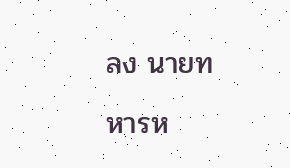ลง นายทหารห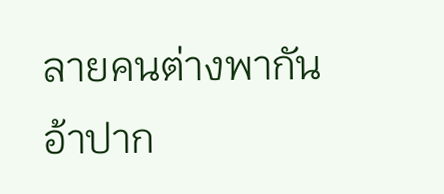ลายคนต่างพากันอ้าปาก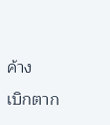ค้าง
เบิกตาก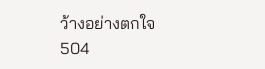ว้างอย่างตกใจ
504